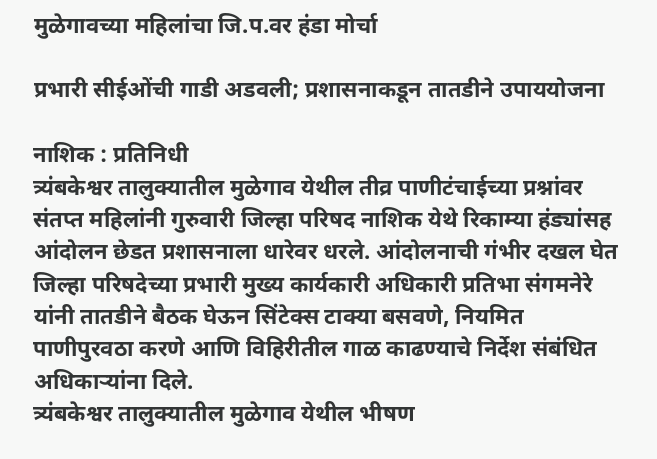मुळेगावच्या महिलांचा जि.प.वर हंडा मोर्चा

प्रभारी सीईओंची गाडी अडवली; प्रशासनाकडून तातडीने उपाययोजना

नाशिक : प्रतिनिधी
त्र्यंबकेश्वर तालुक्यातील मुळेगाव येथील तीव्र पाणीटंचाईच्या प्रश्नांवर संतप्त महिलांनी गुरुवारी जिल्हा परिषद नाशिक येथे रिकाम्या हंड्यांसह आंदोलन छेडत प्रशासनाला धारेवर धरले. आंदोलनाची गंभीर दखल घेत जिल्हा परिषदेच्या प्रभारी मुख्य कार्यकारी अधिकारी प्रतिभा संगमनेरे यांनी तातडीने बैठक घेऊन सिंटेक्स टाक्या बसवणे, नियमित पाणीपुरवठा करणे आणि विहिरीतील गाळ काढण्याचे निर्देश संबंधित अधिकार्‍यांना दिले.
त्र्यंबकेश्वर तालुक्यातील मुळेगाव येथील भीषण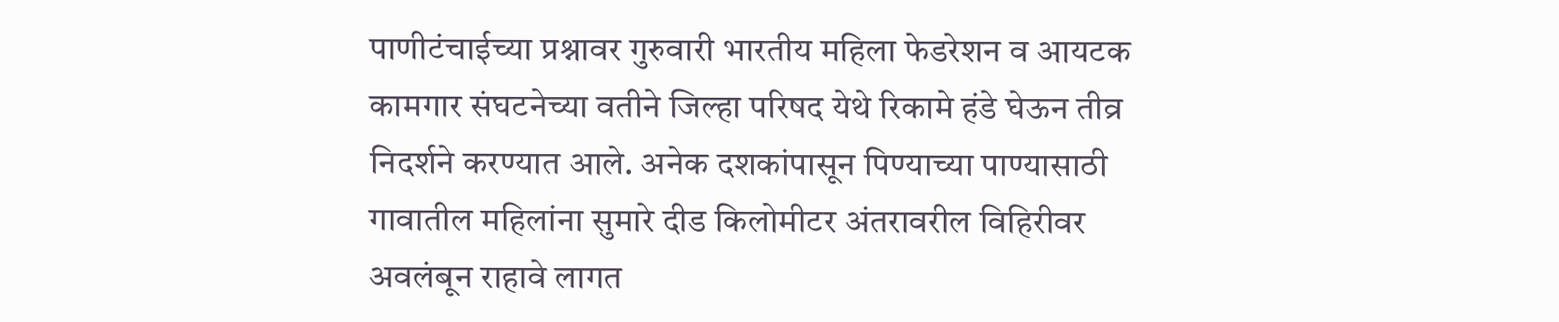पाणीटंचाईच्या प्रश्नावर गुरुवारी भारतीय महिला फेडरेशन व आयटक कामगार संघटनेच्या वतीने जिल्हा परिषद येथे रिकामे हंडे घेऊन तीव्र निदर्शने करण्यात आले. अनेक दशकांपासून पिण्याच्या पाण्यासाठी गावातील महिलांना सुमारे दीड किलोमीटर अंतरावरील विहिरीवर अवलंबून राहावे लागत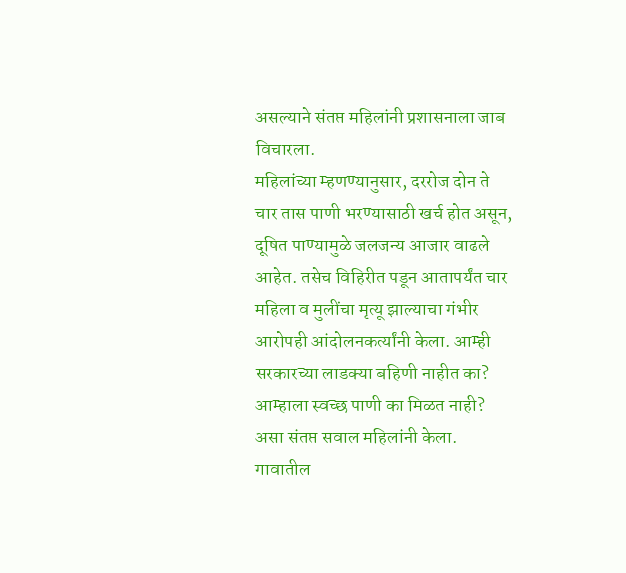असल्याने संतप्त महिलांनी प्रशासनाला जाब विचारला.
महिलांच्या म्हणण्यानुसार, दररोज दोन ते चार तास पाणी भरण्यासाठी खर्च होत असून, दूषित पाण्यामुळे जलजन्य आजार वाढले आहेत. तसेच विहिरीत पडून आतापर्यंत चार महिला व मुलींचा मृत्यू झाल्याचा गंभीर आरोपही आंदोलनकर्त्यांनी केला. आम्ही सरकारच्या लाडक्या बहिणी नाहीत का? आम्हाला स्वच्छ पाणी का मिळत नाही? असा संतप्त सवाल महिलांनी केला. गावातील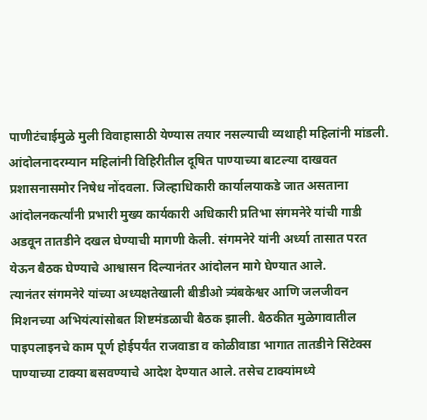पाणीटंचाईमुळे मुली विवाहासाठी येण्यास तयार नसल्याची व्यथाही महिलांनी मांडली.
आंदोलनादरम्यान महिलांनी विहिरीतील दूषित पाण्याच्या बाटल्या दाखवत प्रशासनासमोर निषेध नोंदवला. जिल्हाधिकारी कार्यालयाकडे जात असताना आंदोलनकर्त्यांनी प्रभारी मुख्य कार्यकारी अधिकारी प्रतिभा संगमनेरे यांची गाडी अडवून तातडीने दखल घेण्याची मागणी केली. संगमनेरे यांनी अर्ध्या तासात परत येऊन बैठक घेण्याचे आश्वासन दिल्यानंतर आंदोलन मागे घेण्यात आले.
त्यानंतर संगमनेरे यांच्या अध्यक्षतेखाली बीडीओ त्र्यंबकेश्वर आणि जलजीवन मिशनच्या अभियंत्यांसोबत शिष्टमंडळाची बैठक झाली. बैठकीत मुळेगावातील पाइपलाइनचे काम पूर्ण होईपर्यंत राजवाडा व कोळीवाडा भागात तातडीने सिंटेक्स पाण्याच्या टाक्या बसवण्याचे आदेश देण्यात आले. तसेच टाक्यांमध्ये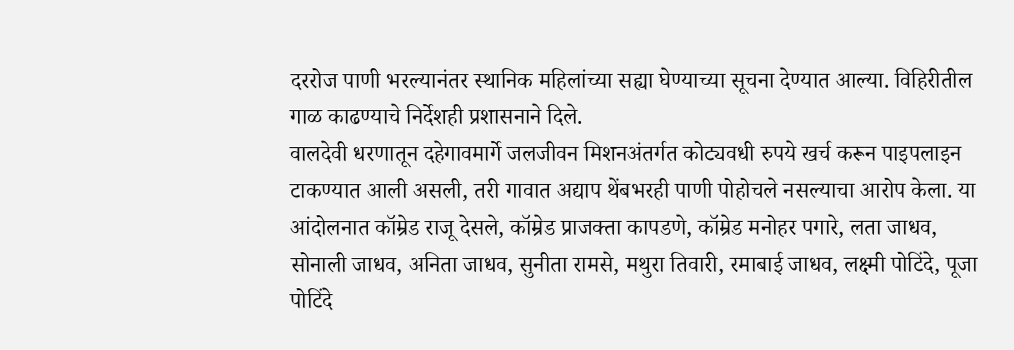दररोज पाणी भरल्यानंतर स्थानिक महिलांच्या सह्या घेण्याच्या सूचना देण्यात आल्या. विहिरीतील गाळ काढण्याचे निर्देशही प्रशासनाने दिले.
वालदेवी धरणातून दहेगावमार्गे जलजीवन मिशनअंतर्गत कोट्यवधी रुपये खर्च करून पाइपलाइन टाकण्यात आली असली, तरी गावात अद्याप थेंबभरही पाणी पोहोचले नसल्याचा आरोप केला. या आंदोलनात कॉम्रेड राजू देसले, कॉम्रेड प्राजक्ता कापडणे, कॉम्रेड मनोहर पगारे, लता जाधव, सोनाली जाधव, अनिता जाधव, सुनीता रामसे, मथुरा तिवारी, रमाबाई जाधव, लक्ष्मी पोटिंदे, पूजा पोटिंदे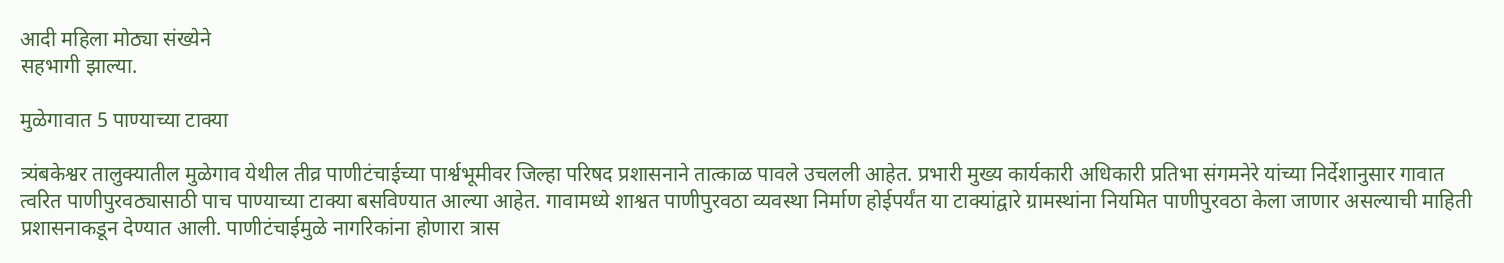आदी महिला मोठ्या संख्येने
सहभागी झाल्या.

मुळेगावात 5 पाण्याच्या टाक्या

त्र्यंबकेश्वर तालुक्यातील मुळेगाव येथील तीव्र पाणीटंचाईच्या पार्श्वभूमीवर जिल्हा परिषद प्रशासनाने तात्काळ पावले उचलली आहेत. प्रभारी मुख्य कार्यकारी अधिकारी प्रतिभा संगमनेरे यांच्या निर्देशानुसार गावात त्वरित पाणीपुरवठ्यासाठी पाच पाण्याच्या टाक्या बसविण्यात आल्या आहेत. गावामध्ये शाश्वत पाणीपुरवठा व्यवस्था निर्माण होईपर्यंत या टाक्यांद्वारे ग्रामस्थांना नियमित पाणीपुरवठा केला जाणार असल्याची माहिती प्रशासनाकडून देण्यात आली. पाणीटंचाईमुळे नागरिकांना होणारा त्रास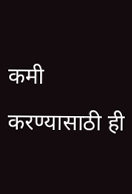कमी करण्यासाठी ही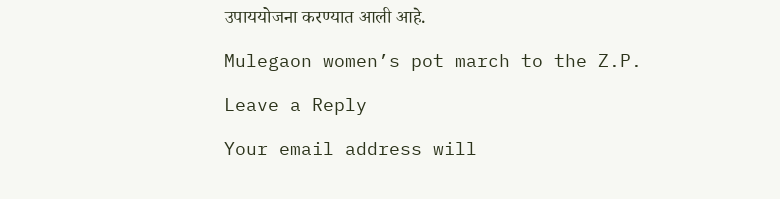उपाययोजना करण्यात आली आहे.

Mulegaon women’s pot march to the Z.P.

Leave a Reply

Your email address will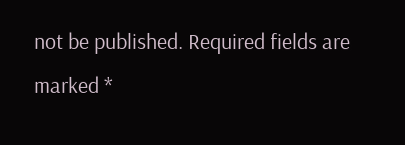not be published. Required fields are marked *